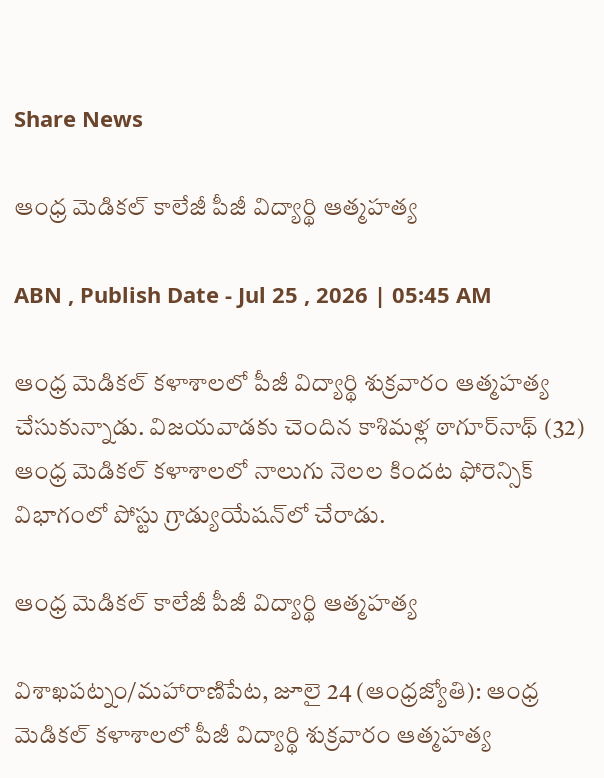Share News

ఆంధ్ర మెడికల్‌ కాలేజీ పీజీ విద్యార్థి ఆత్మహత్య

ABN , Publish Date - Jul 25 , 2026 | 05:45 AM

ఆంధ్ర మెడికల్‌ కళాశాలలో పీజీ విద్యార్థి శుక్రవారం ఆత్మహత్య చేసుకున్నాడు. విజయవాడకు చెందిన కాశిమళ్ల ఠాగూర్‌నాథ్‌ (32) ఆంధ్ర మెడికల్‌ కళాశాలలో నాలుగు నెలల కిందట ఫోరెన్సిక్‌ విభాగంలో పోస్టు గ్రాడ్యుయేషన్‌లో చేరాడు.

ఆంధ్ర మెడికల్‌ కాలేజీ పీజీ విద్యార్థి ఆత్మహత్య

విశాఖపట్నం/మహారాణిపేట, జూలై 24 (ఆంధ్రజ్యోతి): ఆంధ్ర మెడికల్‌ కళాశాలలో పీజీ విద్యార్థి శుక్రవారం ఆత్మహత్య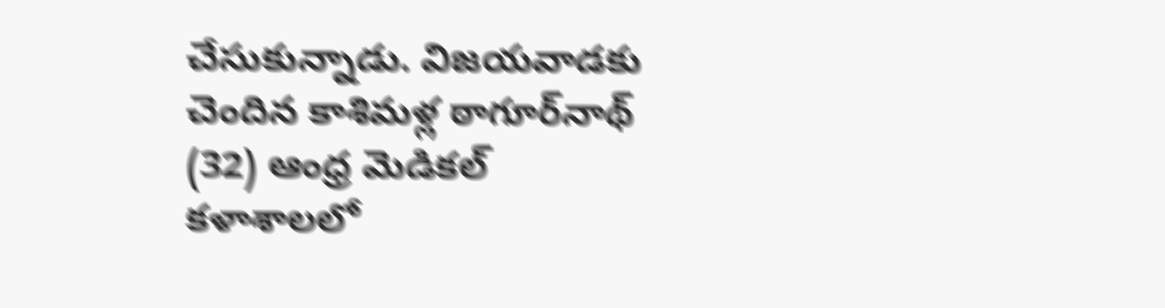చేసుకున్నాడు. విజయవాడకు చెందిన కాశిమళ్ల ఠాగూర్‌నాథ్‌ (32) ఆంధ్ర మెడికల్‌ కళాశాలలో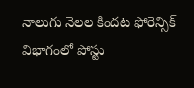నాలుగు నెలల కిందట ఫోరెన్సిక్‌ విభాగంలో పోస్టు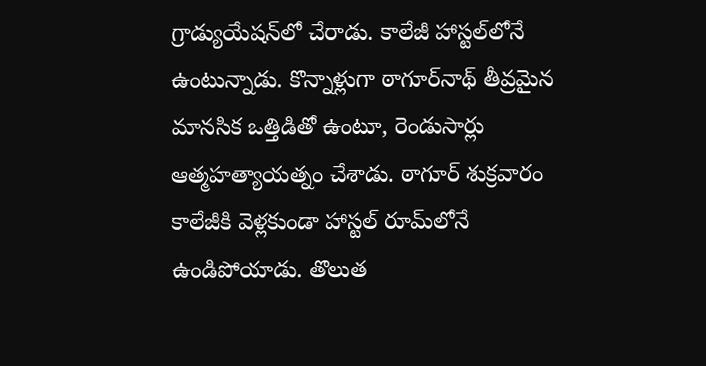గ్రాడ్యుయేషన్‌లో చేరాడు. కాలేజీ హాస్టల్‌లోనే ఉంటున్నాడు. కొన్నాళ్లుగా ఠాగూర్‌నాథ్‌ తీవ్రమైన మానసిక ఒత్తిడితో ఉంటూ, రెండుసార్లు ఆత్మహత్యాయత్నం చేశాడు. ఠాగూర్‌ శుక్రవారం కాలేజీకి వెళ్లకుండా హాస్టల్‌ రూమ్‌లోనే ఉండిపోయాడు. తొలుత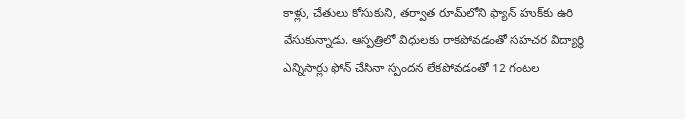కాళ్లు, చేతులు కోసుకుని, తర్వాత రూమ్‌లోని ఫ్యాన్‌ హుక్‌కు ఉరి వేసుకున్నాడు. ఆస్పత్రిలో విధులకు రాకపోవడంతో సహచర విద్యార్థి ఎన్నిసార్లు ఫోన్‌ చేసినా స్పందన లేకపోవడంతో 12 గంటల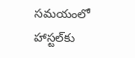సమయంలో హాస్టల్‌కు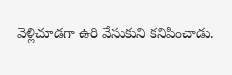వెళ్లిచూడగా ఉరి వేసుకుని కనిపించాడు.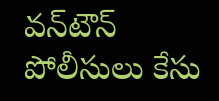వన్‌టౌన్‌ పోలీసులు కేసు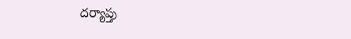దర్యాప్తు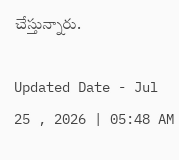చేస్తున్నారు.

Updated Date - Jul 25 , 2026 | 05:48 AM